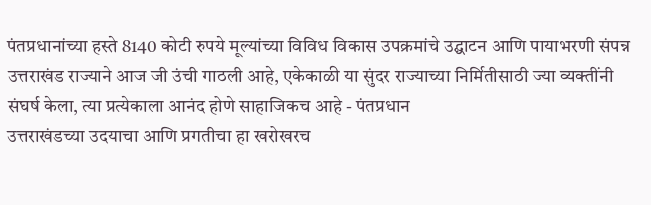पंतप्रधानांच्या हस्ते 8140 कोटी रुपये मूल्यांच्या विविध विकास उपक्रमांचे उद्घाटन आणि पायाभरणी संपन्न
उत्तराखंड राज्याने आज जी उंची गाठली आहे, एकेकाळी या सुंदर राज्याच्या निर्मितीसाठी ज्या व्यक्तींनी संघर्ष केला, त्या प्रत्येकाला आनंद होणे साहाजिकच आहे - पंतप्रधान
उत्तराखंडच्या उदयाचा आणि प्रगतीचा हा खरोखरच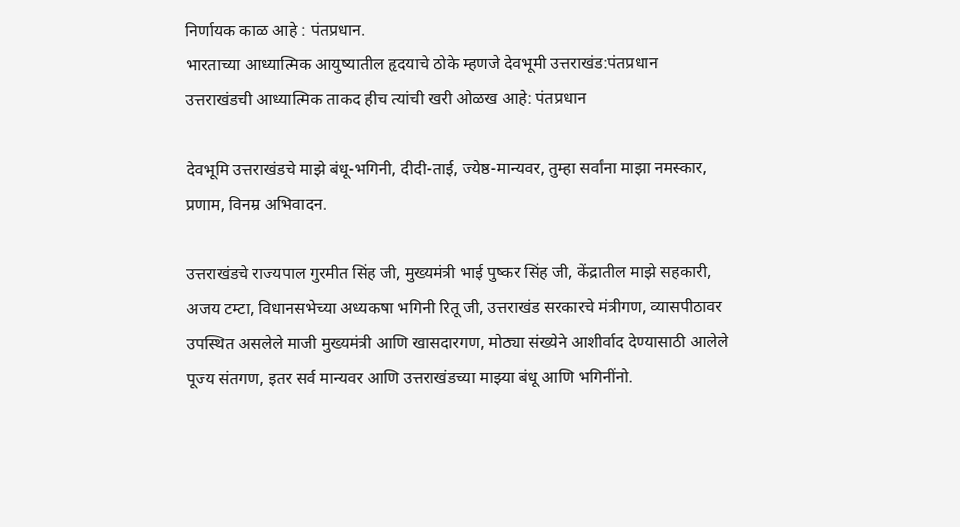निर्णायक काळ आहे : पंतप्रधान.
भारताच्या आध्यात्मिक आयुष्यातील हृदयाचे ठोके म्हणजे देवभूमी उत्तराखंड:पंतप्रधान
उत्तराखंडची आध्यात्मिक ताकद हीच त्यांची खरी ओळख आहे: पंतप्रधान

देवभूमि उत्तराखंडचे माझे बंधू-भगिनी, दीदी-ताई, ज्येष्ठ-मान्यवर, तुम्हा सर्वांना माझा नमस्कार, प्रणाम, विनम्र अभिवादन.

उत्तराखंडचे राज्यपाल गुरमीत सिंह जी, मुख्यमंत्री भाई पुष्कर सिंह जी, केंद्रातील माझे सहकारी, अजय टम्टा, विधानसभेच्या अध्यकषा भगिनी रितू जी, उत्तराखंड सरकारचे मंत्रीगण, व्यासपीठावर उपस्थित असलेले माजी मुख्यमंत्री आणि खासदारगण, मोठ्या संख्येने आशीर्वाद देण्यासाठी आलेले पूज्य संतगण, इतर सर्व मान्यवर आणि उत्तराखंडच्या माझ्या बंधू आणि भगिनींनो.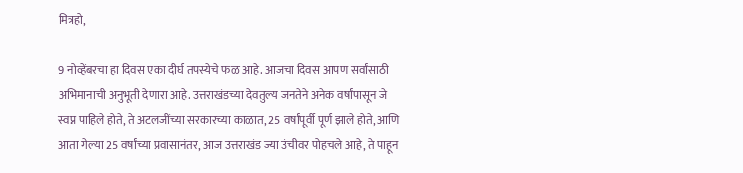मित्रहो,

9 नोव्हेंबरचा हा दिवस एका दीर्घ तपस्येचे फळ आहे. आजचा दिवस आपण सर्वांसाठी अभिमानाची अनुभूती देणारा आहे. उत्तराखंडच्या देवतुल्य जनतेने अनेक वर्षांपासून जे स्वप्न पाहिले होते, ते अटलजींच्या सरकारच्या काळात, 25 वर्षांपूर्वी पूर्ण झाले होते, आणि आता गेल्या 25 वर्षांच्या प्रवासानंतर, आज उत्तराखंड ज्या उंचीवर पोहचले आहे, ते पाहून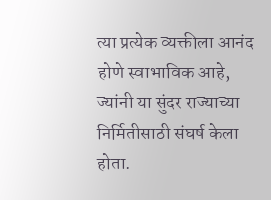त्या प्रत्येक व्यक्तीला आनंद होणे स्वाभाविक आहे, ज्यांनी या सुंदर राज्याच्या निर्मितीसाठी संघर्ष केला होता.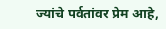ज्यांचे पर्वतांवर प्रेम आहे,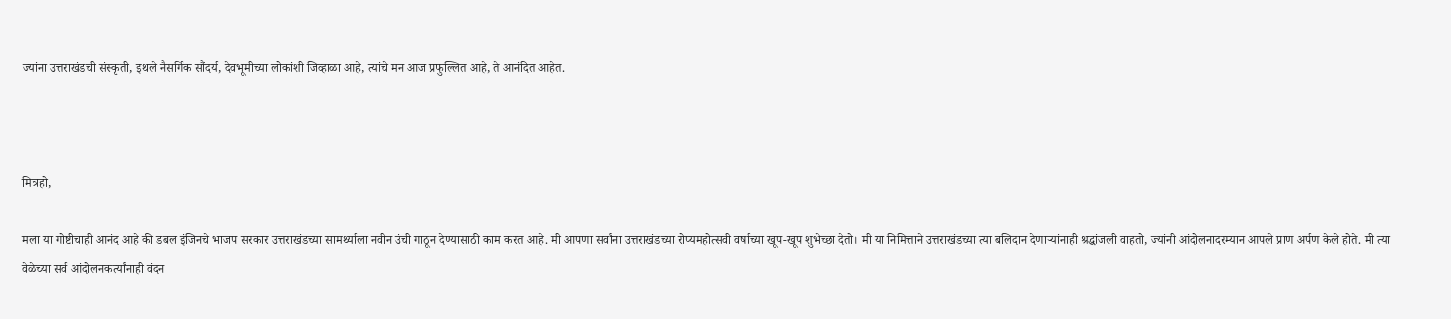ज्यांना उत्तराखंडची संस्कृती, इथले नैसर्गिक सौंदर्य, देवभूमीच्या लोकांशी जिव्हाळा आहे, त्यांचे मन आज प्रफुल्लित आहे, ते आनंदित आहेत.



मित्रहो,

मला या गोष्टीचाही आनंद आहे की डबल इंजिनचे भाजप सरकार उत्तराखंडच्या सामर्थ्याला नवीन उंची गाठून देण्यासाठी काम करत आहे. मी आपणा सर्वांना उत्तराखंडच्या रोप्यमहोत्सवी वर्षाच्या खूप-खूप शुभेच्छा देतो। मी या निमित्ताने उत्तराखंडच्या त्या बलिदान देणाऱ्यांनाही श्रद्धांजली वाहतो, ज्यांनी आंदोलनादरम्यान आपले प्राण अर्पण केले होते. मी त्या वेळेच्या सर्व आंदोलनकर्त्यांनाही वंदन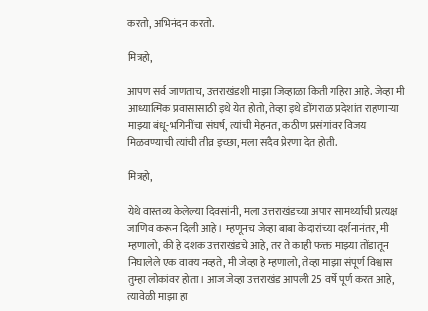करतो, अभिनंदन करतो.

मित्रहो,

आपण सर्व जाणताच, उत्तराखंडशी माझा जिव्हाळा किती गहिरा आहे. जेव्हा मी आध्यात्मिक प्रवासासाठी इथे येत होतो, तेव्हा इथे डोंगराळ प्रदेशांत राहणाऱ्या माझ्या बंधू-भगिनींचा संघर्ष, त्यांची मेहनत, कठीण प्रसंगांवर विजय मिळवण्याची त्यांची तीव्र इच्छा, मला सदैव प्रेरणा देत होती.

मित्रहो,

येथे वास्तव्य केलेल्या दिवसांनी, मला उत्तराखंडच्या अपार सामर्थ्याची प्रत्यक्ष जाणिव करून दिली आहे। म्हणूनच जेव्हा बाबा केदारांच्या दर्शनानंतर, मी म्हणालो, की हे दशक उत्तराखंडचे आहे, तर ते काही फक्त माझ्या तोंडातून निघालेले एक वाक्य नव्हते, मी जेव्हा हे म्हणालो, तेव्हा माझा संपूर्ण विश्वास तुम्हा लोकांवर होता। आज जेव्हा उत्तराखंड आपली 25 वर्षे पूर्ण करत आहे, त्यावेळी माझा हा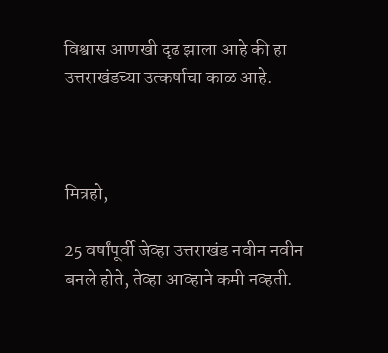विश्वास आणखी दृढ झाला आहे की हा उत्तराखंडच्या उत्कर्षाचा काळ आहे.



मित्रहो,

25 वर्षांपूर्वी जेव्हा उत्तराखंड नवीन नवीन बनले होते, तेव्हा आव्हाने कमी नव्हती.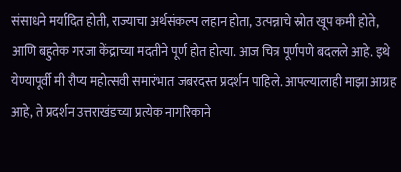संसाधने मर्यादित होती, राज्याचा अर्थसंकल्प लहान होता, उत्पन्नाचे स्रोत खूप कमी होते, आणि बहुतेक गरजा केंद्राच्या मदतीने पूर्ण होत होत्या. आज चित्र पूर्णपणे बदलले आहे. इथे येण्यापूर्वी मी रौप्य महोत्सवी समारंभात जबरदस्त प्रदर्शन पाहिले. आपल्यालाही माझा आग्रह आहे, ते प्रदर्शन उत्तराखंडच्या प्रत्येक नागरिकाने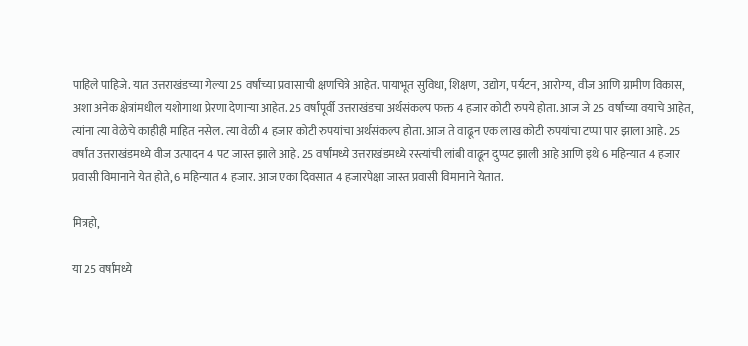पाहिले पाहिजे. यात उत्तराखंडच्या गेल्या 25 वर्षांच्या प्रवासाची क्षणचित्रे आहेत. पायाभूत सुविधा, शिक्षण, उद्योग, पर्यटन, आरोग्य, वीज आणि ग्रामीण विकास, अशा अनेक क्षेत्रांमधील यशोगाथा प्रेरणा देणाऱ्या आहेत. 25 वर्षांपूर्वी उत्तराखंडचा अर्थसंकल्प फक्त 4 हजार कोटी रुपये होता. आज जे 25 वर्षांच्या वयाचे आहेत, त्यांना त्या वेळेचे काहीही माहित नसेल. त्या वेळी 4 हजार कोटी रुपयांचा अर्थसंकल्प होता. आज ते वाढून एक लाख कोटी रुपयांचा टप्पा पार झाला आहे. 25 वर्षांत उत्तराखंडमध्ये वीज उत्पादन 4 पट जास्त झाले आहे. 25 वर्षांमध्ये उत्तराखंडमध्ये रस्त्यांची लांबी वाढून दुप्पट झाली आहे आणि इथे 6 महिन्यात 4 हजार प्रवासी विमानाने येत होते, 6 महिन्यात 4 हजार. आज एका दिवसात 4 हजारपेक्षा जास्त प्रवासी विमानाने येतात.

मित्रहो,

या 25 वर्षांमध्ये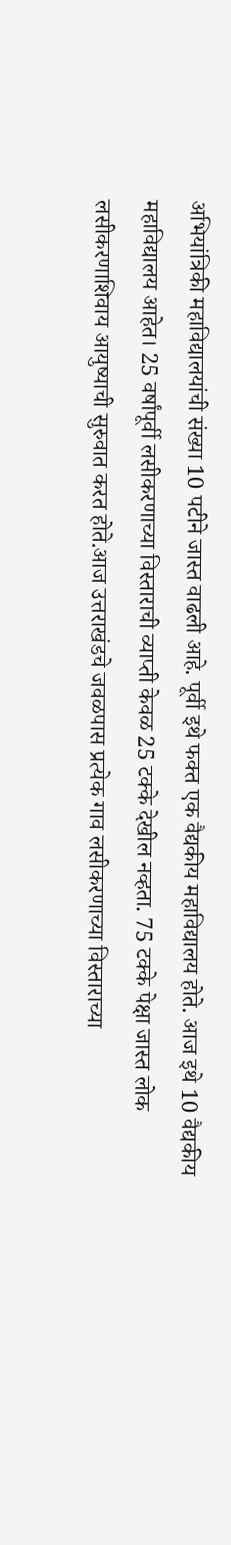अभियांत्रिकी महाविद्यालयांची संख्या 10 पटीने जास्त वाढली आहे. पूर्वी इथे फक्त एक वैद्यकीय महाविद्यालय होते. आज इथे 10 वैद्यकीय महाविद्यालय आहेत। 25 वर्षांपूर्वी लसीकरणाच्या विस्ताराची व्याप्ती केवळ 25 टक्के देखील नव्हता. 75 टक्के पेक्षा जास्त लोक लसीकरणाशिवाय आयुष्याची सुरुवात करत होते.आज उत्तराखंडचे जवळपास प्रत्येक गाव लसीकरणाच्या विस्ताराच्या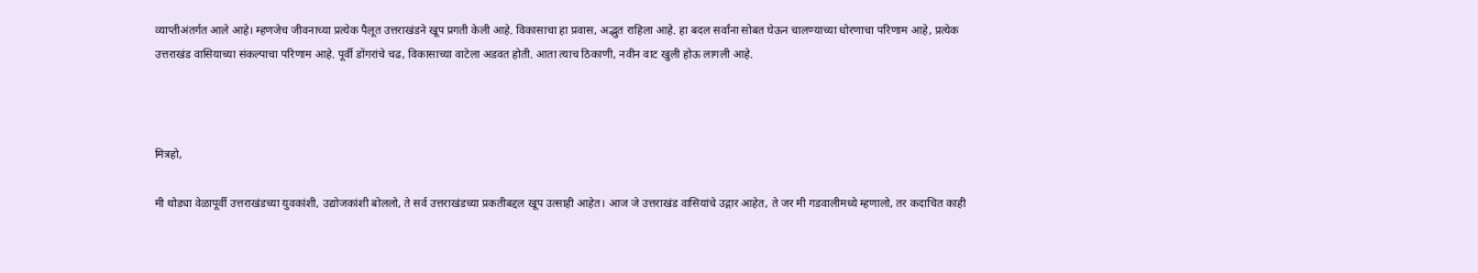व्याप्तीअंतर्गत आले आहे। म्हणजेच जीवनाच्या प्रत्येक पैलूत उत्तराखंडने खूप प्रगती केली आहे. विकासाचा हा प्रवास, अद्भुत राहिला आहे. हा बदल सर्वांना सोबत घेऊन चालण्याच्या धोरणाचा परिणाम आहे, प्रत्येक उत्तराखंड वासियाच्या संकल्पाचा परिणाम आहे. पूर्वी डोंगरांचे चढ, विकासाच्या वाटेला अडवत होती. आता त्याच ठिकाणी, नवीन वाट खुली होऊ लागली आहे.



मित्रहो,

मी थोड्या वेळापूर्वी उत्तराखंडच्या युवकांशी, उद्योजकांशी बोललो, ते सर्व उत्तराखंडच्या प्रकतीबद्दल खूप उत्साही आहेत। आज जे उत्तराखंड वासियांचे उद्गार आहेत, ते जर मी गडवालीमध्ये म्हणालो, तर कदाचित काही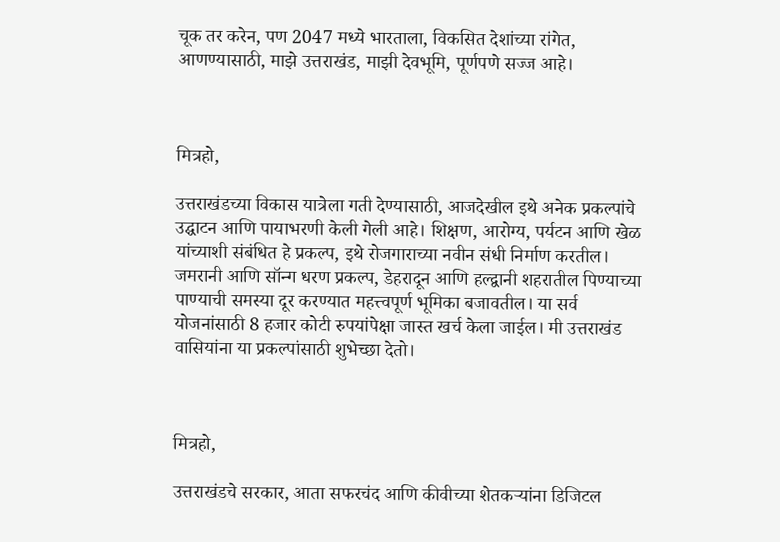चूक तर करेन, पण 2047 मध्ये भारताला, विकसित देशांच्या रांगेत, आणण्यासाठी, माझे उत्तराखंड, माझी देवभूमि, पूर्णपणे सज्ज आहे।



मित्रहो,

उत्तराखंडच्या विकास यात्रेला गती देण्यासाठी, आजदेखील इथे अनेक प्रकल्पांचे उद्घाटन आणि पायाभरणी केली गेली आहे। शिक्षण, आरोग्य, पर्यटन आणि खेळ यांच्याशी संबंधित हे प्रकल्प, इथे रोजगाराच्या नवीन संधी निर्माण करतील। जमरानी आणि सॉन्ग धरण प्रकल्प, डेहरादून आणि हल्द्वानी शहरातील पिण्याच्या पाण्याची समस्या दूर करण्यात महत्त्वपूर्ण भूमिका बजावतील। या सर्व योजनांसाठी 8 हजार कोटी रुपयांपेक्षा जास्त खर्च केला जाईल। मी उत्तराखंड वासियांना या प्रकल्पांसाठी शुभेच्छा देतो।



मित्रहो,

उत्तराखंडचे सरकार, आता सफरचंद आणि कीवीच्या शेतकऱ्यांना डिजिटल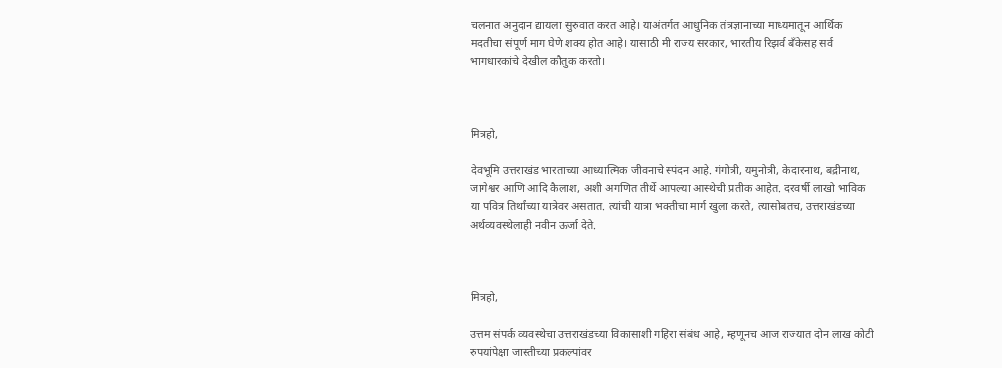चलनात अनुदान द्यायला सुरुवात करत आहे। याअंतर्गत आधुनिक तंत्रज्ञानाच्या माध्यमातून आर्थिक मदतीचा संपूर्ण माग घेणे शक्य होत आहे। यासाठी मी राज्य सरकार, भारतीय रिझर्व बँकेसह सर्व भागधारकांचे देखील कौतुक करतो।



मित्रहो,

देवभूमि उत्तराखंड भारताच्या आध्यात्मिक जीवनाचे स्पंदन आहे. गंगोत्री, यमुनोत्री, केदारनाथ, बद्रीनाथ, जागेश्वर आणि आदि कैलाश, अशी अगणित तीर्थे आपल्या आस्थेची प्रतीक आहेत. दरवर्षी लाखो भाविक या पवित्र तिर्थांच्या यात्रेवर असतात. त्यांची यात्रा भक्तीचा मार्ग खुला करते, त्यासोबतच, उत्तराखंडच्या अर्थव्यवस्थेलाही नवीन ऊर्जा देते.



मित्रहो,

उत्तम संपर्क व्यवस्थेचा उत्तराखंडच्या विकासाशी गहिरा संबंध आहे, म्हणूनच आज राज्यात दोन लाख कोटी रुपयांपेक्षा जास्तीच्या प्रकल्पांवर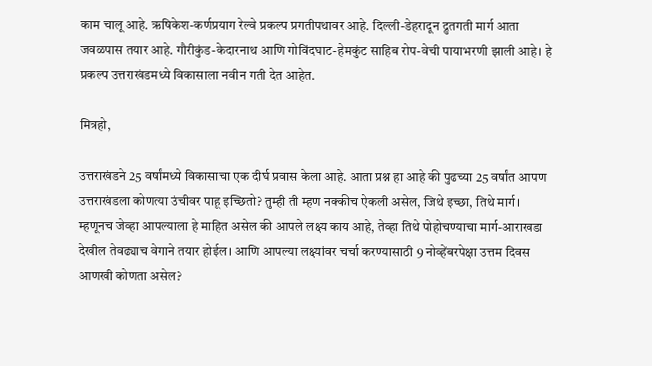काम चालू आहे. ऋषिकेश-कर्णप्रयाग रेल्वे प्रकल्प प्रगतीपथावर आहे. दिल्ली-डेहरादून द्रुतगती मार्ग आता जवळपास तयार आहे. गौरीकुंड-केदारनाथ आणि गोविंदघाट-हेमकुंट साहिब रोप-वेची पायाभरणी झाली आहे। हे प्रकल्प उत्तराखंडमध्ये विकासाला नवीन गती देत आहेत.

मित्रहो,

उत्तराखंडने 25 वर्षांमध्ये विकासाचा एक दीर्घ प्रवास केला आहे. आता प्रश्न हा आहे की पुढच्या 25 वर्षांत आपण उत्तराखंडला कोणत्या उंचीवर पाहू इच्छितो? तुम्ही ती म्हण नक्कीच ऐकली असेल, जिथे इच्छा, तिथे मार्ग। म्हणूनच जेव्हा आपल्याला हे माहित असेल की आपले लक्ष्य काय आहे, तेव्हा तिथे पोहोचण्याचा मार्ग-आराखडा देखील तेवढ्याच वेगाने तयार होईल। आणि आपल्या लक्ष्यांवर चर्चा करण्यासाठी 9 नोव्हेंबरपेक्षा उत्तम दिवस आणखी कोणता असेल?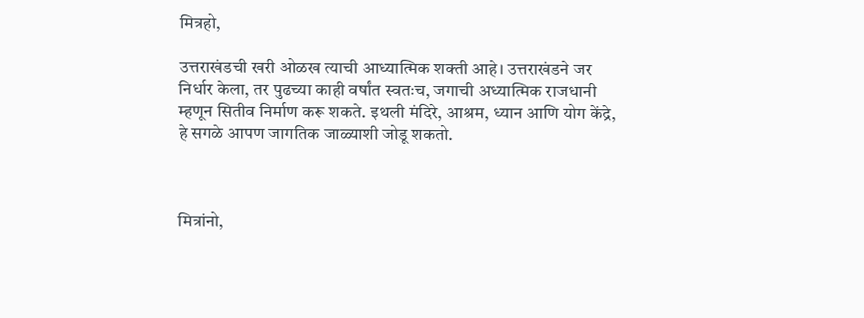मित्रहो,

उत्तराखंडची खरी ओळख त्याची आध्यात्मिक शक्ती आहे। उत्तराखंडने जर निर्धार केला, तर पुढच्या काही वर्षांत स्वतःच, जगाची अध्यात्मिक राजधानी म्हणून सितीव निर्माण करू शकते. इथली मंदिरे, आश्रम, ध्यान आणि योग केंद्रे, हे सगळे आपण जागतिक जाळ्याशी जोडू शकतो.



मित्रांनो,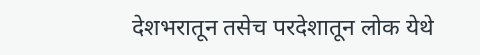देशभरातून तसेच परदेशातून लोक येथे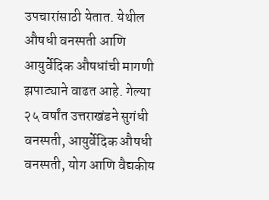उपचारांसाठी येतात. येथील औषधी वनस्पती आणि आयुर्वेदिक औषधांची मागणी झपाट्याने वाढत आहे. गेल्या २५ वर्षांत उत्तराखंडने सुगंधी वनस्पती, आयुर्वेदिक औषधी वनस्पती, योग आणि वैद्यकीय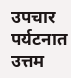उपचार पर्यटनात उत्तम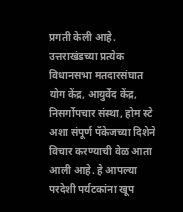प्रगती केली आहे. उत्तराखंडच्या प्रत्येक विधानसभा मतदारसंघात योग केंद्र, आयुर्वेद केंद्र, निसर्गोपचार संस्था, होम स्टे अशा संपूर्ण पॅकेजच्या दिशेने विचार करण्याची वेळ आता आली आहे. हे आपल्या परदेशी पर्यटकांना खूप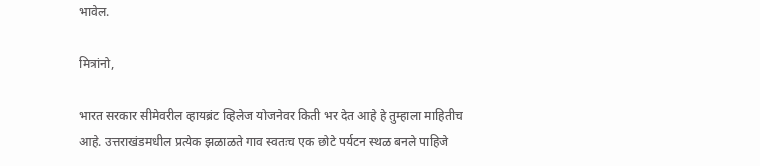भावेल.

मित्रांनो,

भारत सरकार सीमेवरील व्हायब्रंट व्हिलेज योजनेवर किती भर देत आहे हे तुम्हाला माहितीच आहे. उत्तराखंडमधील प्रत्येक झळाळते गाव स्वतःच एक छोटे पर्यटन स्थळ बनले पाहिजे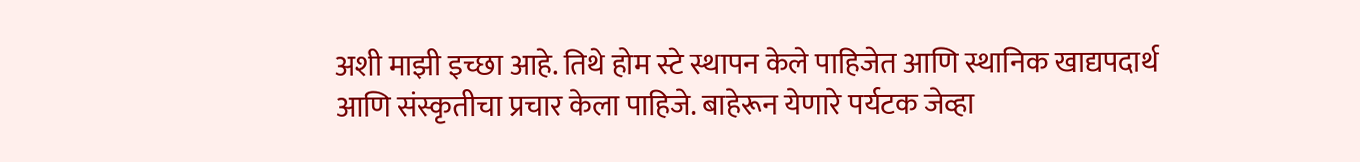अशी माझी इच्छा आहे. तिथे होम स्टे स्थापन केले पाहिजेत आणि स्थानिक खाद्यपदार्थ आणि संस्कृतीचा प्रचार केला पाहिजे. बाहेरून येणारे पर्यटक जेव्हा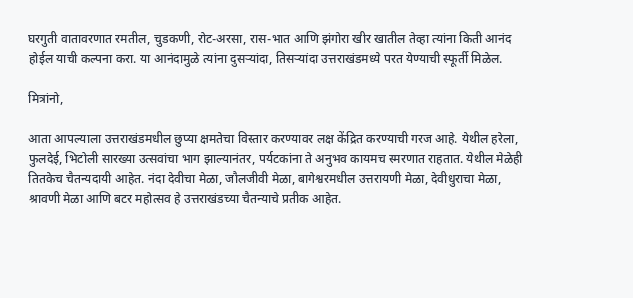घरगुती वातावरणात रमतील, चुडकणी, रोट-अरसा, रास-भात आणि झंगोरा खीर खातील तेव्हा त्यांना किती आनंद होईल याची कल्पना करा. या आनंदामुळे त्यांना दुसऱ्यांदा, तिसऱ्यांदा उत्तराखंडमध्ये परत येण्याची स्फूर्ती मिळेल.

मित्रांनो,

आता आपल्याला उत्तराखंडमधील छुप्या क्षमतेचा विस्तार करण्यावर लक्ष केंद्रित करण्याची गरज आहे. येथील हरेला, फुलदेई, भिटोली सारख्या उत्सवांचा भाग झाल्यानंतर, पर्यटकांना ते अनुभव कायमच स्मरणात राहतात. येथील मेळेही तितकेच चैतन्यदायी आहेत. नंदा देवीचा मेळा, जौलजीवी मेळा, बागेश्वरमधील उत्तरायणी मेळा, देवीधुराचा मेळा, श्रावणी मेळा आणि बटर महोत्सव हे उत्तराखंडच्या चैतन्याचे प्रतीक आहेत.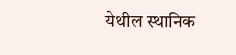येथील स्थानिक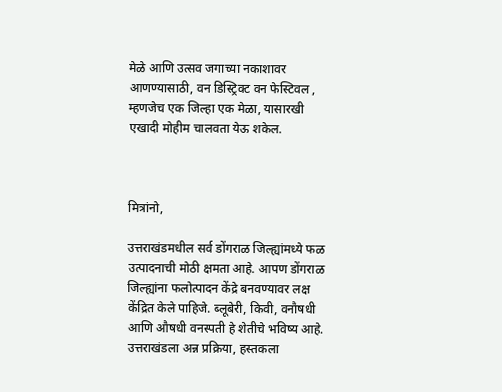मेळे आणि उत्सव जगाच्या नकाशावर आणण्यासाठी, वन डिस्ट्रिक्ट वन फेस्टिवल , म्हणजेच एक जिल्हा एक मेळा, यासारखी एखादी मोहीम चालवता येऊ शकेल.



मित्रांनो,

उत्तराखंडमधील सर्व डोंगराळ जिल्ह्यांमध्ये फळ उत्पादनाची मोठी क्षमता आहे. आपण डोंगराळ जिल्ह्यांना फलोत्पादन केंद्रे बनवण्यावर लक्ष केंद्रित केले पाहिजे. ब्लूबेरी, किवी, वनौषधी आणि औषधी वनस्पती हे शेतीचे भविष्य आहे. उत्तराखंडला अन्न प्रक्रिया, हस्तकला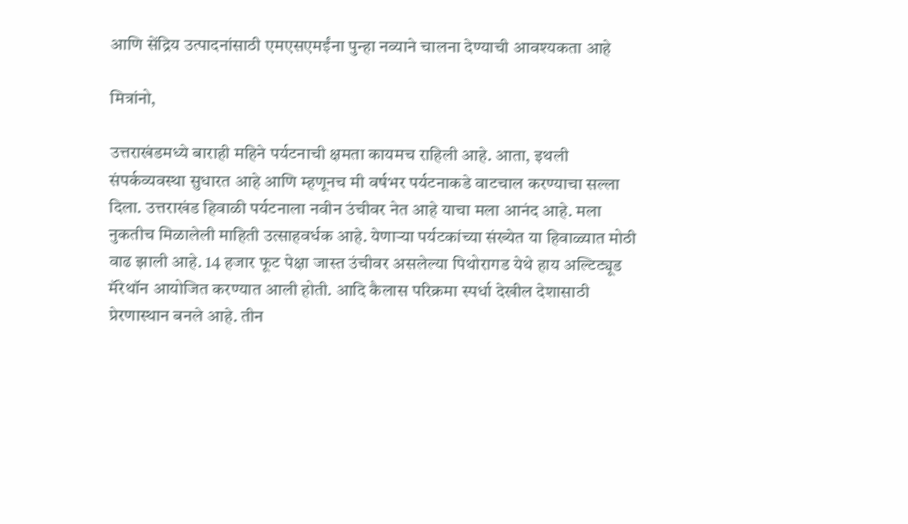आणि सेंद्रिय उत्पादनांसाठी एमएसएमईंना पुन्हा नव्याने चालना देण्याची आवश्यकता आहे

मित्रांनो,

उत्तराखंडमध्ये बाराही महिने पर्यटनाची क्षमता कायमच राहिली आहे. आता, इथली संपर्कव्यवस्था सुधारत आहे आणि म्हणूनच मी वर्षभर पर्यटनाकडे वाटचाल करण्याचा सल्ला दिला. उत्तराखंड हिवाळी पर्यटनाला नवीन उंचीवर नेत आहे याचा मला आनंद आहे. मला नुकतीच मिळालेली माहिती उत्साहवर्धक आहे. येणाऱ्या पर्यटकांच्या संख्येत या हिवाळ्यात मोठी वाढ झाली आहे. 14 हजार फूट पेक्षा जास्त उंचीवर असलेल्या पिथोरागड येथे हाय अल्टिट्यूड मॅरेथॉन आयोजित करण्यात आली होती. आदि कैलास परिक्रमा स्पर्धा देखील देशासाठी प्रेरणास्थान बनले आहे. तीन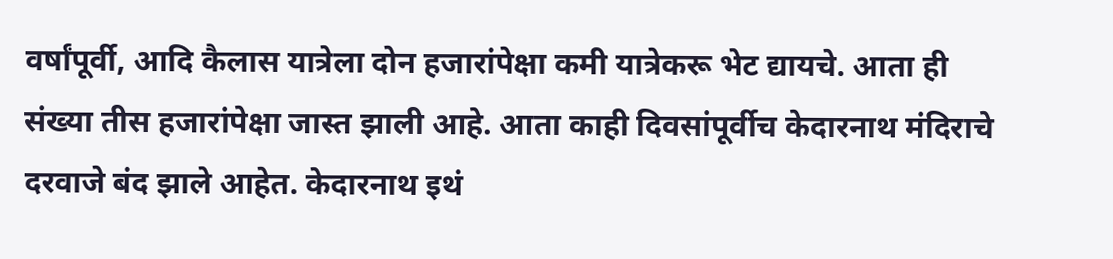वर्षांपूर्वी, आदि कैलास यात्रेला दोन हजारांपेक्षा कमी यात्रेकरू भेट द्यायचे. आता ही संख्या तीस हजारांपेक्षा जास्त झाली आहे. आता काही दिवसांपूर्वीच केदारनाथ मंदिराचे दरवाजे बंद झाले आहेत. केदारनाथ इथं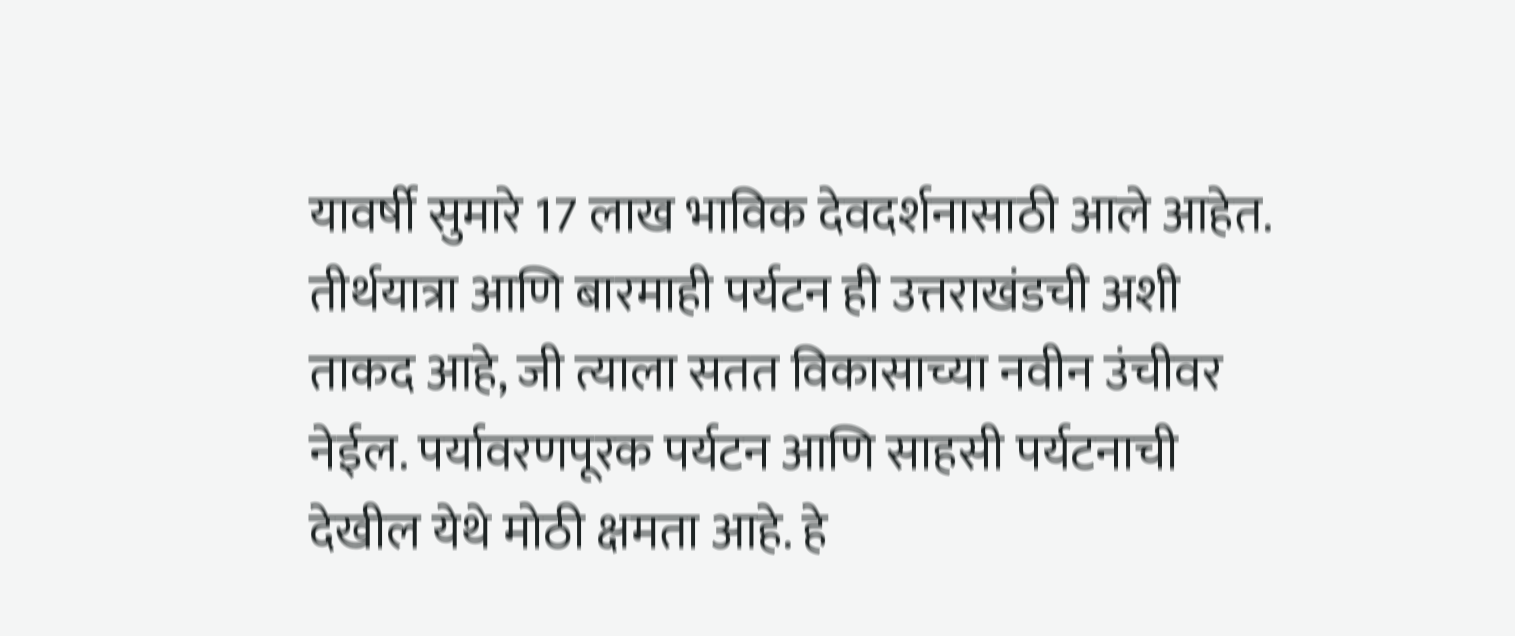यावर्षी सुमारे 17 लाख भाविक देवदर्शनासाठी आले आहेत. तीर्थयात्रा आणि बारमाही पर्यटन ही उत्तराखंडची अशी ताकद आहे, जी त्याला सतत विकासाच्या नवीन उंचीवर नेईल. पर्यावरणपूरक पर्यटन आणि साहसी पर्यटनाची देखील येथे मोठी क्षमता आहे. हे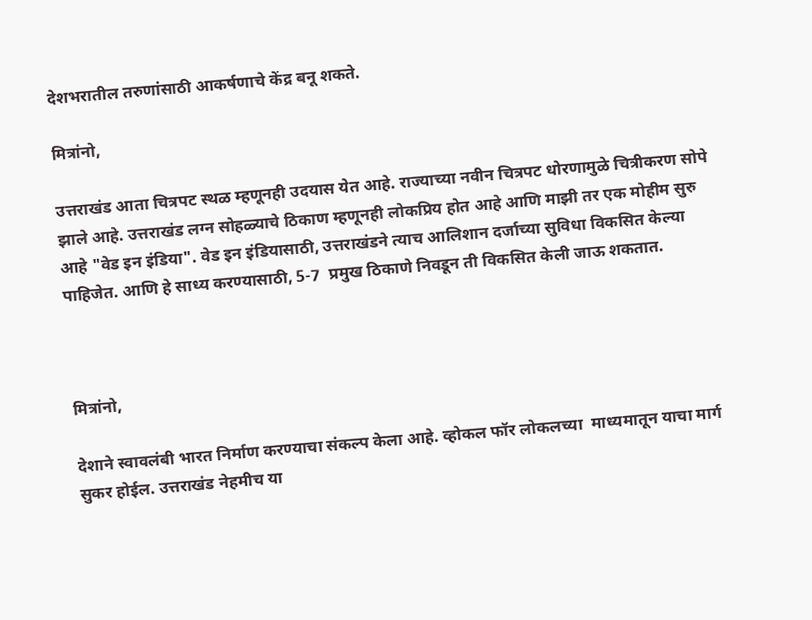देशभरातील तरुणांसाठी आकर्षणाचे केंद्र बनू शकते.

मित्रांनो,

उत्तराखंड आता चित्रपट स्थळ म्हणूनही उदयास येत आहे. राज्याच्या नवीन चित्रपट धोरणामुळे चित्रीकरण सोपे झाले आहे. उत्तराखंड लग्न सोहळ्याचे ठिकाण म्हणूनही लोकप्रिय होत आहे आणि माझी तर एक मोहीम सुरु आहे "वेड इन इंडिया". वेड इन इंडियासाठी, उत्तराखंडने त्याच आलिशान दर्जाच्या सुविधा विकसित केल्या पाहिजेत. आणि हे साध्य करण्यासाठी, 5-7  प्रमुख ठिकाणे निवडून ती विकसित केली जाऊ शकतात.



मित्रांनो,

देशाने स्वावलंबी भारत निर्माण करण्याचा संकल्प केला आहे. व्होकल फॉर लोकलच्या  माध्यमातून याचा मार्ग सुकर होईल. उत्तराखंड नेहमीच या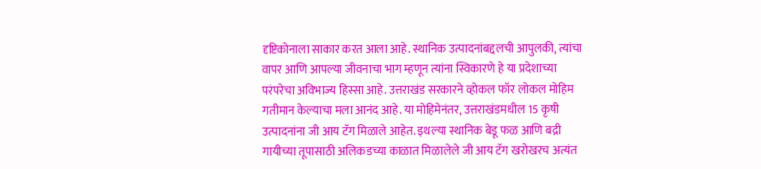दृष्टिकोनाला साकार करत आला आहे. स्थानिक उत्पादनांबद्दलची आपुलकी, त्यांचा वापर आणि आपल्या जीवनाचा भाग म्हणून त्यांना स्विकारणे हे या प्रदेशाच्या परंपरेचा अविभाज्य हिस्सा आहे. उत्तराखंड सरकारने व्होकल फॉर लोकल मोहिम गतीमान केल्याचा मला आनंद आहे. या मोहिमेनंतर, उत्तराखंडमधील 15 कृषी उत्पादनांना जी आय टॅग मिळाले आहेत. इथल्या स्थानिक बेडू फळ आणि बद्री गायीच्या तूपासाठी अलिकडच्या काळात मिळालेले जी आय टॅग खरोखरच अत्यंत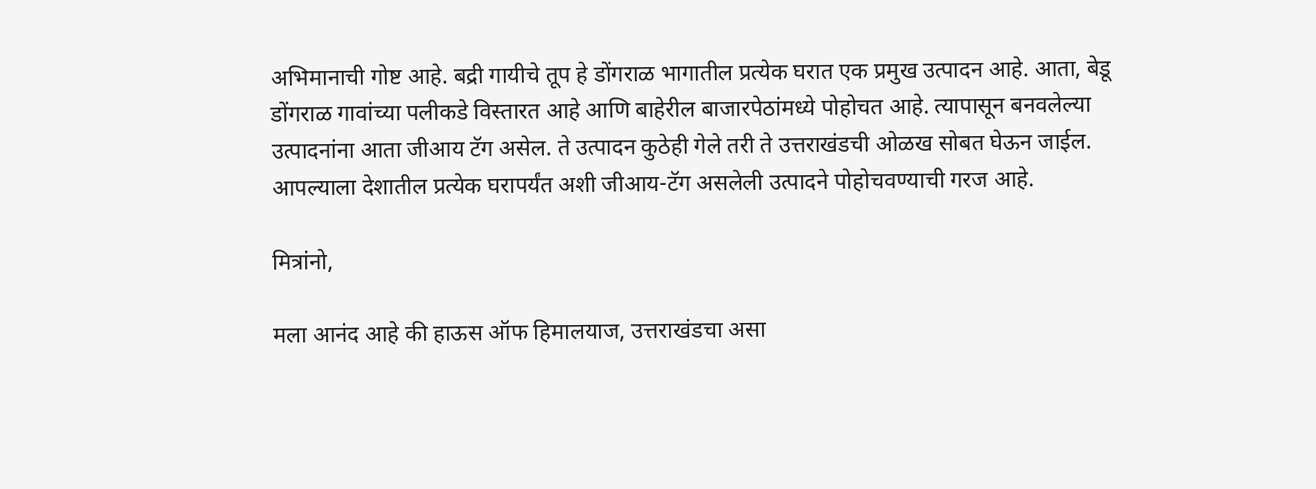अभिमानाची गोष्ट आहे. बद्री गायीचे तूप हे डोंगराळ भागातील प्रत्येक घरात एक प्रमुख उत्पादन आहे. आता, बेडू डोंगराळ गावांच्या पलीकडे विस्तारत आहे आणि बाहेरील बाजारपेठांमध्ये पोहोचत आहे. त्यापासून बनवलेल्या उत्पादनांना आता जीआय टॅग असेल. ते उत्पादन कुठेही गेले तरी ते उत्तराखंडची ओळख सोबत घेऊन जाईल. आपल्याला देशातील प्रत्येक घरापर्यंत अशी जीआय-टॅग असलेली उत्पादने पोहोचवण्याची गरज आहे.

मित्रांनो,

मला आनंद आहे की हाऊस ऑफ हिमालयाज, उत्तराखंडचा असा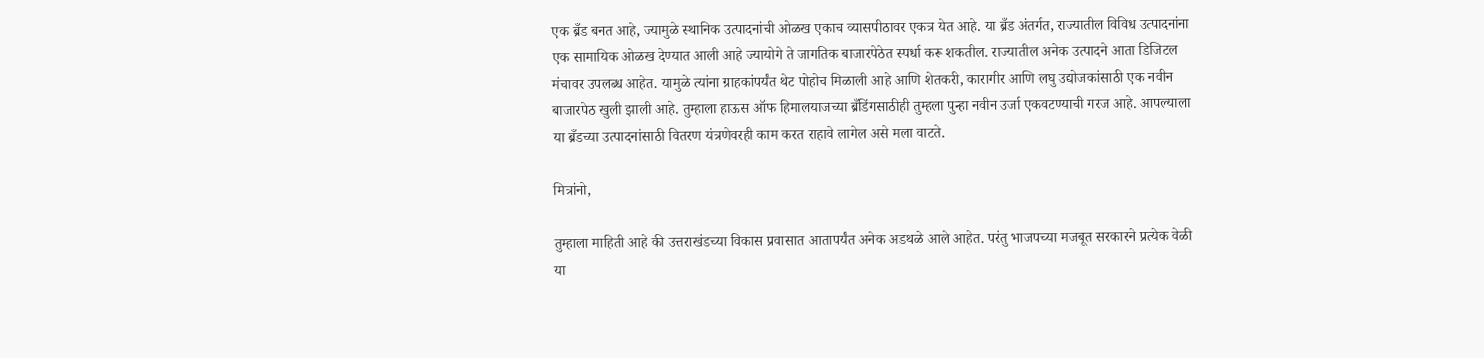एक ब्रँड बनत आहे, ज्यामुळे स्थानिक उत्पादनांची ओळख एकाच व्यासपीठावर एकत्र येत आहे. या ब्रँड अंतर्गत, राज्यातील विविध उत्पादनांना एक सामायिक ओळख देण्यात आली आहे ज्यायोगे ते जागतिक बाजारपेठेत स्पर्धा करू शकतील. राज्यातील अनेक उत्पादने आता डिजिटल मंचावर उपलब्ध आहेत. यामुळे त्यांना ग्राहकांपर्यंत थेट पोहोच मिळाली आहे आणि शेतकरी, कारागीर आणि लघु उद्योजकांसाठी एक नवीन बाजारपेठ खुली झाली आहे. तुम्हाला हाऊस ऑफ हिमालयाजच्या ब्रँडिंगसाठीही तुम्हला पुन्हा नवीन उर्जा एकवटण्याची गरज आहे. आपल्याला या ब्रँडच्या उत्पादनांसाठी वितरण यंत्रणेवरही काम करत राहावे लागेल असे मला वाटते.

मित्रांनो,

तुम्हाला माहिती आहे की उत्तराखंडच्या विकास प्रवासात आतापर्यंत अनेक अडथळे आले आहेत. परंतु भाजपच्या मजबूत सरकारने प्रत्येक वेळी या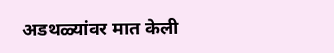अडथळ्यांवर मात केली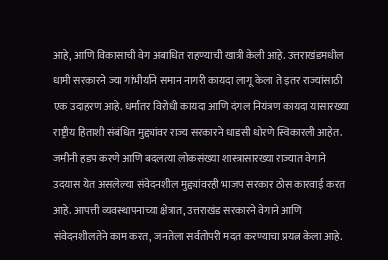आहे, आणि विकासाची वेग अबाधित राहण्याची खात्री केली आहे. उत्तराखंडमधील धामी सरकारने ज्या गांभीर्याने समान नागरी कायदा लागू केला ते इतर राज्यांसाठी एक उदाहरण आहे. धर्मांतर विरोधी कायदा आणि दंगल नियंत्रण कायदा यासारख्या राष्ट्रीय हिताशी संबंधित मुद्द्यांवर राज्य सरकारने धाडसी धोरणे स्विकारली आहेत. जमीनी हडप करणे आणि बदलत्या लोकसंख्या शास्त्रासारख्या राज्यात वेगाने उदयास येत असलेल्या संवेदनशील मुद्द्यांवरही भाजप सरकार ठोस कारवाई करत आहे. आपत्ती व्यवस्थापनाच्या क्षेत्रात, उत्तराखंड सरकारने वेगाने आणि संवेदनशीलतेने काम करत, जनतेला सर्वतोपरी मदत करण्याचा प्रयत्न केला आहे.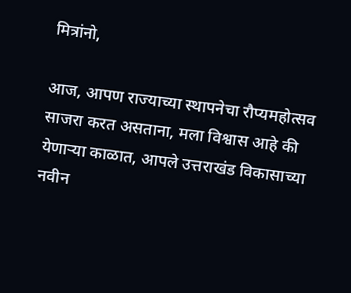मित्रांनो,

आज, आपण राज्याच्या स्थापनेचा रौप्यमहोत्सव साजरा करत असताना, मला विश्वास आहे की येणाऱ्या काळात, आपले उत्तराखंड विकासाच्या नवीन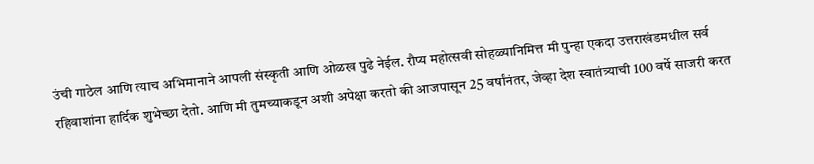उंची गाठेल आणि त्याच अभिमानाने आपली संस्कृती आणि ओळख पुढे नेईल. रौप्य महोत्सवी सोहळ्यानिमित्त मी पुन्हा एकदा उत्तराखंडमधील सर्व रहिवाशांना हार्दिक शुभेच्छा देतो. आणि मी तुमच्याकडून अशी अपेक्षा करतो की आजपासून 25 वर्षांनंतर, जेव्हा देश स्वातंत्र्याची 100 वर्षे साजरी करत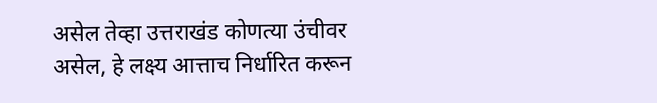असेल तेव्हा उत्तराखंड कोणत्या उंचीवर असेल, हे लक्ष्य आत्ताच निर्धारित करून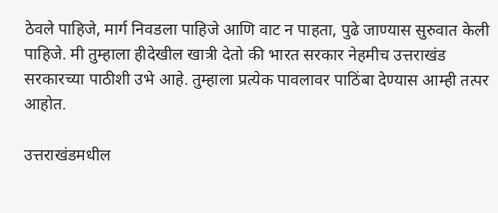ठेवले पाहिजे, मार्ग निवडला पाहिजे आणि वाट न पाहता, पुढे जाण्यास सुरुवात केली पाहिजे. मी तुम्हाला हीदेखील खात्री देतो की भारत सरकार नेहमीच उत्तराखंड सरकारच्या पाठीशी उभे आहे. तुम्हाला प्रत्येक पावलावर पाठिंबा देण्यास आम्ही तत्पर आहोत.

उत्तराखंडमधील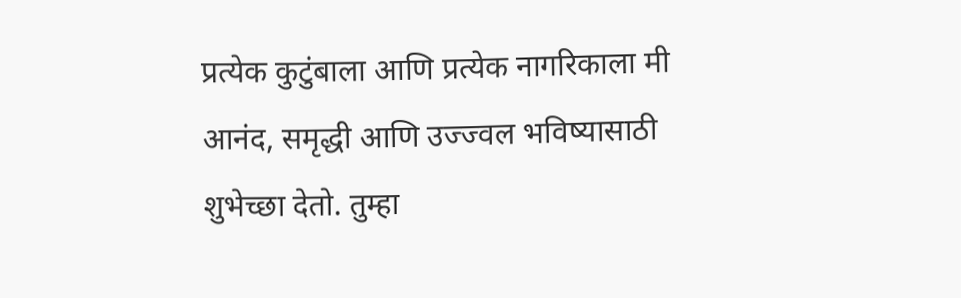प्रत्येक कुटुंबाला आणि प्रत्येक नागरिकाला मी आनंद, समृद्धी आणि उज्ज्वल भविष्यासाठी शुभेच्छा देतो. तुम्हा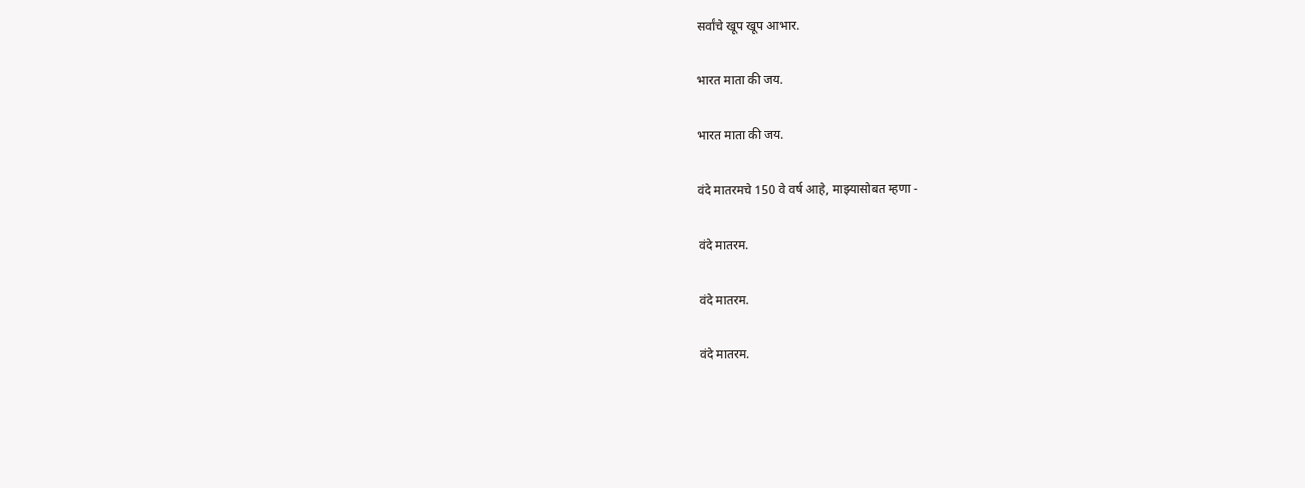सर्वांचे खूप खूप आभार.

भारत माता की जय.

भारत माता की जय.

वंदे मातरमचे 150 वे वर्ष आहे, माझ्यासोबत म्हणा -

वंदे मातरम.

वंदे मातरम.

वंदे मातरम.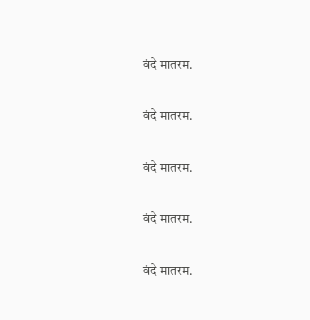वंदे मातरम.

वंदे मातरम.

वंदे मातरम.

वंदे मातरम.

वंदे मातरम.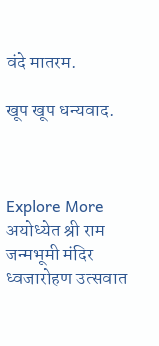वंदे मातरम.

खूप खूप धन्यवाद.



Explore More
अयोध्येत श्री राम जन्मभूमी मंदिर ध्वजारोहण उत्सवात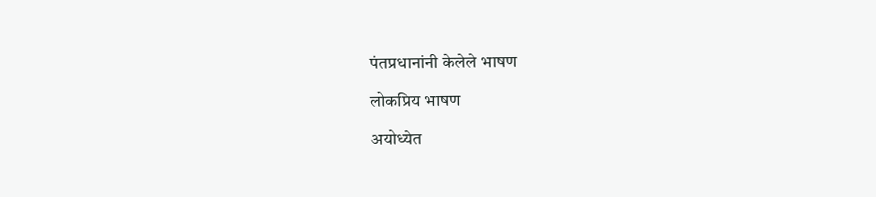पंतप्रधानांनी केलेले भाषण

लोकप्रिय भाषण

अयोध्येत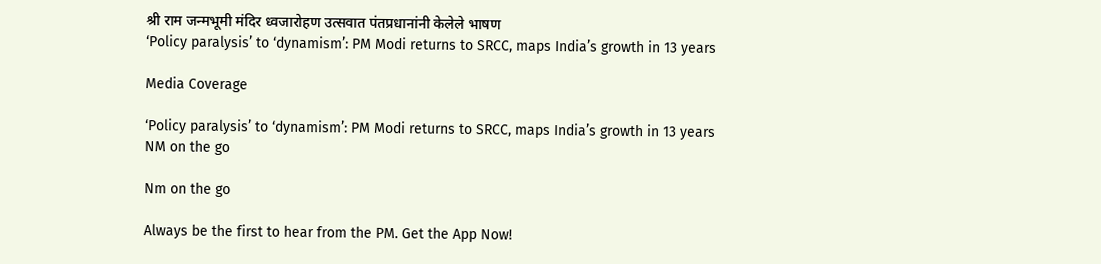श्री राम जन्मभूमी मंदिर ध्वजारोहण उत्सवात पंतप्रधानांनी केलेले भाषण
‘Policy paralysis’ to ‘dynamism’: PM Modi returns to SRCC, maps India’s growth in 13 years

Media Coverage

‘Policy paralysis’ to ‘dynamism’: PM Modi returns to SRCC, maps India’s growth in 13 years
NM on the go

Nm on the go

Always be the first to hear from the PM. Get the App Now!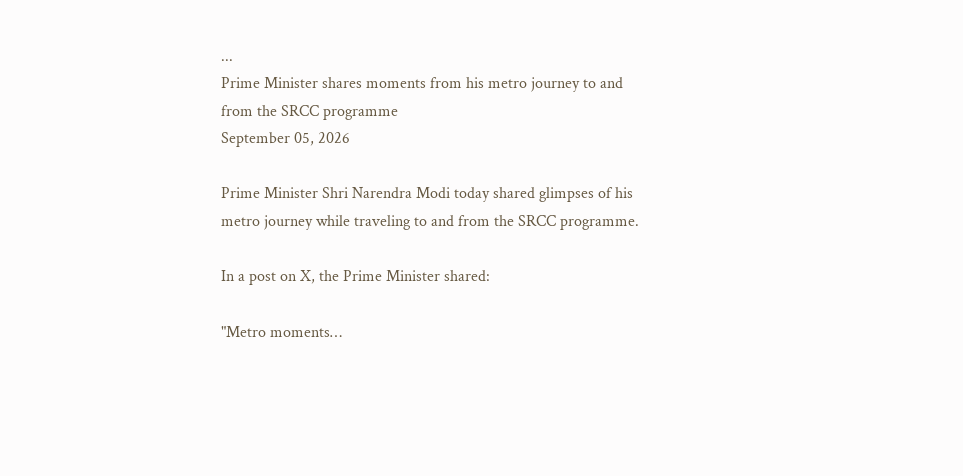...
Prime Minister shares moments from his metro journey to and from the SRCC programme
September 05, 2026

Prime Minister Shri Narendra Modi today shared glimpses of his metro journey while traveling to and from the SRCC programme.

In a post on X, the Prime Minister shared:

"Metro moments…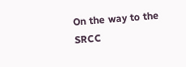On the way to the SRCC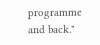programme and back."